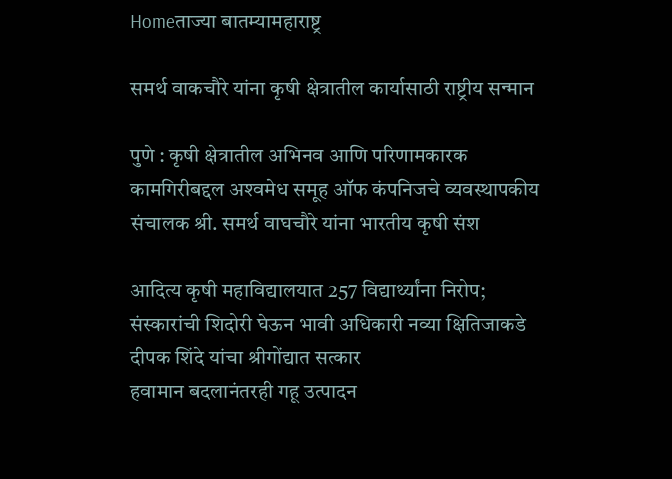Homeताज्या बातम्यामहाराष्ट्र

समर्थ वाकचौरे यांना कृषी क्षेत्रातील कार्यासाठी राष्ट्रीय सन्मान

पुणे : कृषी क्षेत्रातील अभिनव आणि परिणामकारक कामगिरीबद्दल अश्‍वमेध समूह ऑफ कंपनिजचे व्यवस्थापकीय संचालक श्री. समर्थ वाघचौरे यांना भारतीय कृषी संश

आदित्य कृषी महाविद्यालयात 257 विद्यार्थ्यांना निरोप; संस्कारांची शिदोरी घेऊन भावी अधिकारी नव्या क्षितिजाकडे
दीपक शिंदे यांचा श्रीगोंद्यात सत्कार
हवामान बदलानंतरही गहू उत्पादन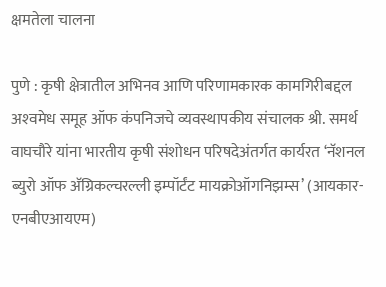क्षमतेला चालना

पुणे : कृषी क्षेत्रातील अभिनव आणि परिणामकारक कामगिरीबद्दल अश्‍वमेध समूह ऑफ कंपनिजचे व्यवस्थापकीय संचालक श्री. समर्थ वाघचौरे यांना भारतीय कृषी संशोधन परिषदेअंतर्गत कार्यरत ‘नॅशनल ब्युरो ऑफ अ‍ॅग्रिकल्चरल्ली इम्पॉर्टंट मायक्रोऑगनिझम्स’ (आयकार-एनबीएआयएम)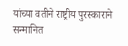यांच्या वतीने राष्ट्रीय पुरस्काराने सन्मानित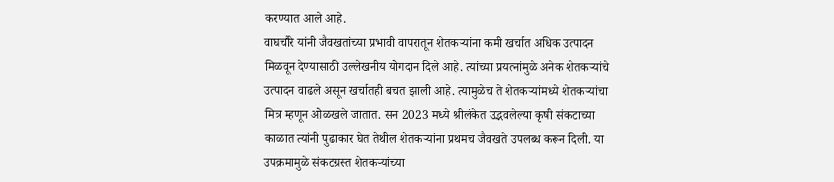करण्यात आले आहे.
वाघचौरे यांनी जैवखतांच्या प्रभावी वापरातून शेतकर्‍यांना कमी खर्चात अधिक उत्पादन मिळवून देण्यासाठी उल्लेखनीय योगदान दिले आहे. त्यांच्या प्रयत्नांमुळे अनेक शेतकर्‍यांचे उत्पादन वाढले असून खर्चातही बचत झाली आहे. त्यामुळेच ते शेतकर्‍यांमध्ये शेतकर्‍यांचा मित्र म्हणून ओळखले जातात. सन 2023 मध्ये श्रीलंकेत उद्भवलेल्या कृषी संकटाच्या काळात त्यांनी पुढाकार घेत तेथील शेतकर्‍यांना प्रथमच जैवखते उपलब्ध करून दिली. या उपक्रमामुळे संकटग्रस्त शेतकर्‍यांच्या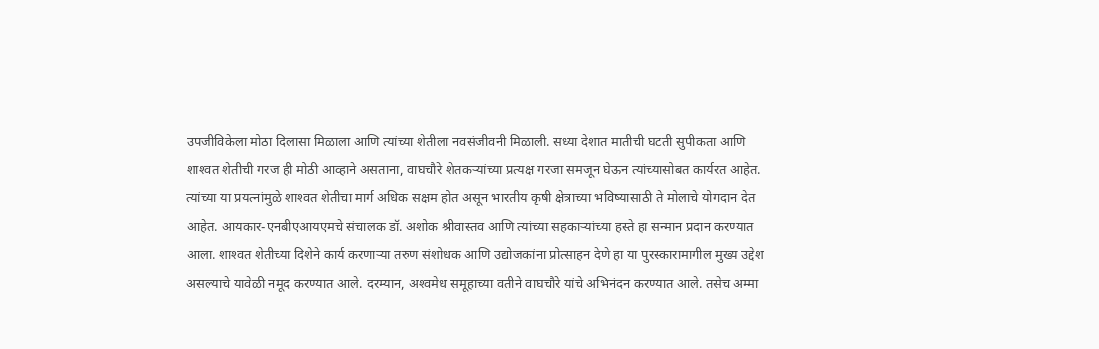उपजीविकेला मोठा दिलासा मिळाला आणि त्यांच्या शेतीला नवसंजीवनी मिळाली. सध्या देशात मातीची घटती सुपीकता आणि शाश्‍वत शेतीची गरज ही मोठी आव्हाने असताना, वाघचौरे शेतकर्‍यांच्या प्रत्यक्ष गरजा समजून घेऊन त्यांच्यासोबत कार्यरत आहेत. त्यांच्या या प्रयत्नांमुळे शाश्‍वत शेतीचा मार्ग अधिक सक्षम होत असून भारतीय कृषी क्षेत्राच्या भविष्यासाठी ते मोलाचे योगदान देत आहेत. आयकार-एनबीएआयएमचे संचालक डॉ. अशोक श्रीवास्तव आणि त्यांच्या सहकार्‍यांच्या हस्ते हा सन्मान प्रदान करण्यात आला. शाश्‍वत शेतीच्या दिशेने कार्य करणार्‍या तरुण संशोधक आणि उद्योजकांना प्रोत्साहन देणे हा या पुरस्कारामागील मुख्य उद्देश असल्याचे यावेळी नमूद करण्यात आले. दरम्यान, अश्‍वमेध समूहाच्या वतीने वाघचौरे यांचे अभिनंदन करण्यात आले. तसेच अम्मा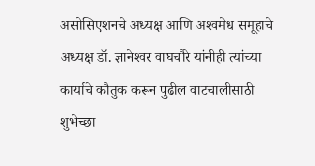असोसिएशनचे अध्यक्ष आणि अश्‍वमेध समूहाचे अध्यक्ष डॉ. ज्ञानेश्‍वर वाघचौरे यांनीही त्यांच्या कार्याचे कौतुक करून पुढील वाटचालीसाठी शुभेच्छा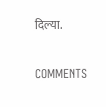दिल्या.

COMMENTS